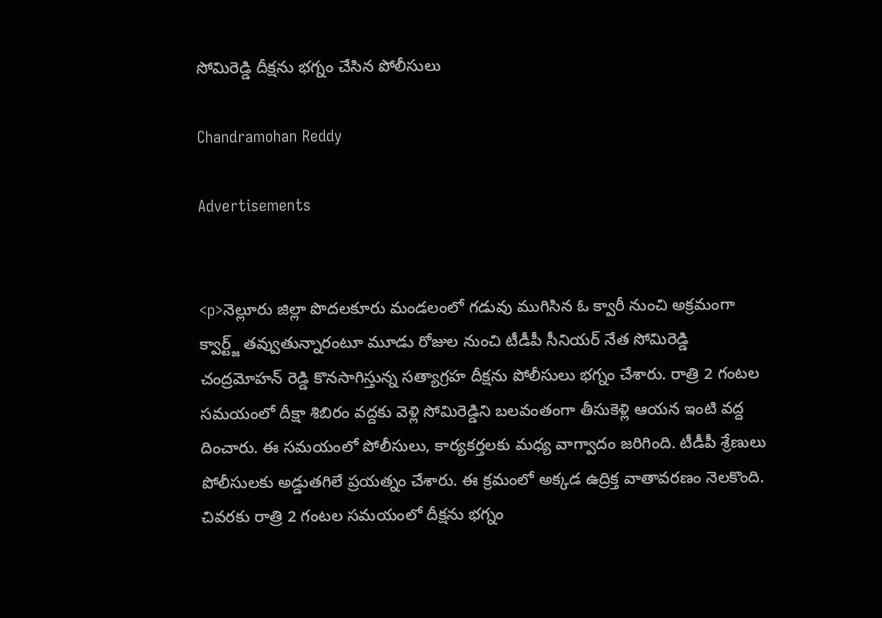సోమిరెడ్డి దీక్షను భగ్నం చేసిన పోలీసులు

Chandramohan Reddy

Advertisements


<p>నెల్లూరు జిల్లా పొదలకూరు మండలంలో గడువు ముగిసిన ఓ క్వారీ నుంచి అక్రమంగా క్వార్ట్జ్‌ తవ్వుతున్నారంటూ మూడు రోజుల నుంచి టీడీపీ సీనియర్ నేత సోమిరెడ్డి చంద్రమోహన్ రెడ్డి కొనసాగిస్తున్న సత్యాగ్రహ దీక్షను పోలీసులు భగ్నం చేశారు. రాత్రి 2 గంటల సమయంలో దీక్షా శిబిరం వద్దకు వెళ్లి సోమిరెడ్డిని బలవంతంగా తీసుకెళ్లి ఆయన ఇంటి వద్ద దించారు. ఈ సమయంలో పోలీసులు, కార్యకర్తలకు మధ్య వాగ్వాదం జరిగింది. టీడీపీ శ్రేణులు పోలీసులకు అడ్డుతగిలే ప్రయత్నం చేశారు. ఈ క్రమంలో అక్కడ ఉద్రిక్త వాతావరణం నెలకొంది. చివరకు రాత్రి 2 గంటల సమయంలో దీక్షను భగ్నం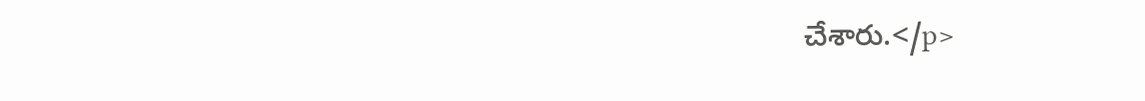చేశారు.</p>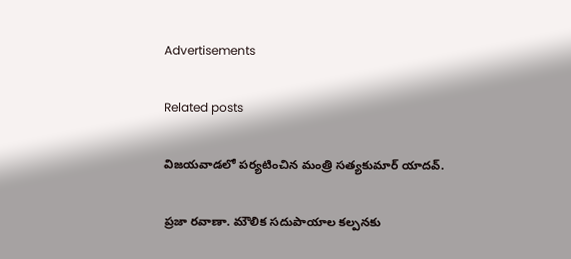Advertisements

Related posts

విజయవాడలో పర్యటించిన మంత్రి సత్యకుమార్ యాదవ్.

ప్రజా రవాణా. మౌలిక సదుపాయాల కల్పనకు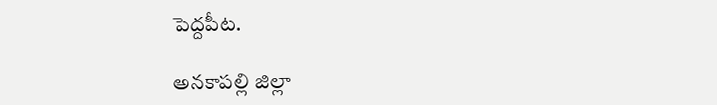పెద్దపీట.

అనకాపల్లి జిల్లా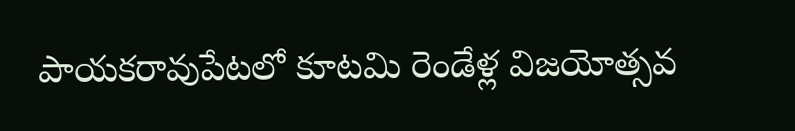పాయకరావుపేటలో కూటమి రెండేళ్ల విజయోత్సవ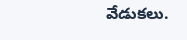వేడుకలు.